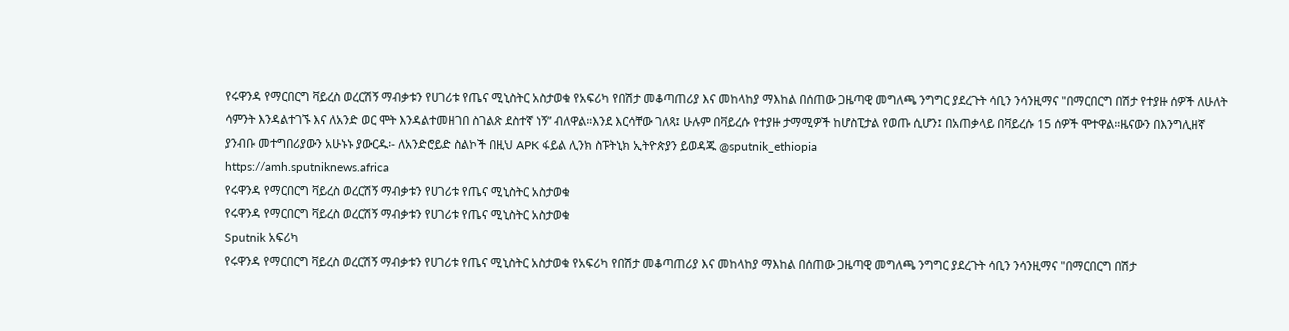የሩዋንዳ የማርበርግ ቫይረስ ወረርሽኝ ማብቃቱን የሀገሪቱ የጤና ሚኒስትር አስታወቁ የአፍሪካ የበሽታ መቆጣጠሪያ እና መከላከያ ማእከል በሰጠው ጋዜጣዊ መግለጫ ንግግር ያደረጉት ሳቢን ንሳንዚማና "በማርበርግ በሽታ የተያዙ ሰዎች ለሁለት ሳምንት እንዳልተገኙ እና ለአንድ ወር ሞት እንዳልተመዘገበ ስገልጽ ደስተኛ ነኝ” ብለዋል።እንደ እርሳቸው ገለጻ፤ ሁሉም በቫይረሱ የተያዙ ታማሚዎች ከሆስፒታል የወጡ ሲሆን፤ በአጠቃላይ በቫይረሱ 15 ሰዎች ሞተዋል።ዜናውን በእንግሊዘኛ ያንብቡ መተግበሪያውን አሁኑኑ ያውርዱ፡- ለአንድሮይድ ስልኮች በዚህ APK ፋይል ሊንክ ስፑትኒክ ኢትዮጵያን ይወዳጁ @sputnik_ethiopia
https://amh.sputniknews.africa
የሩዋንዳ የማርበርግ ቫይረስ ወረርሽኝ ማብቃቱን የሀገሪቱ የጤና ሚኒስትር አስታወቁ
የሩዋንዳ የማርበርግ ቫይረስ ወረርሽኝ ማብቃቱን የሀገሪቱ የጤና ሚኒስትር አስታወቁ
Sputnik አፍሪካ
የሩዋንዳ የማርበርግ ቫይረስ ወረርሽኝ ማብቃቱን የሀገሪቱ የጤና ሚኒስትር አስታወቁ የአፍሪካ የበሽታ መቆጣጠሪያ እና መከላከያ ማእከል በሰጠው ጋዜጣዊ መግለጫ ንግግር ያደረጉት ሳቢን ንሳንዚማና "በማርበርግ በሽታ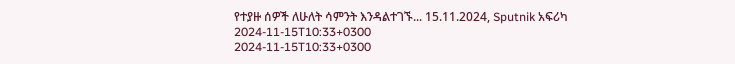የተያዙ ሰዎች ለሁለት ሳምንት እንዳልተገኙ... 15.11.2024, Sputnik አፍሪካ
2024-11-15T10:33+0300
2024-11-15T10:33+0300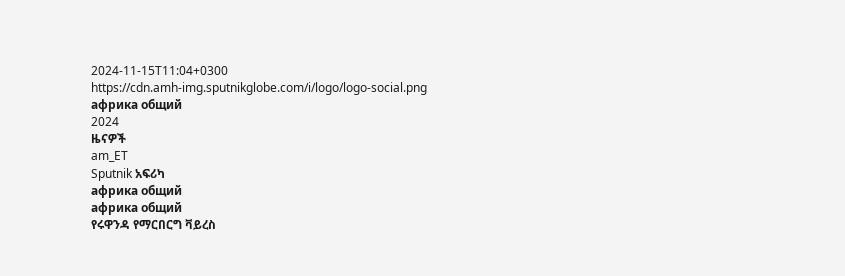2024-11-15T11:04+0300
https://cdn.amh-img.sputnikglobe.com/i/logo/logo-social.png
африка общий
2024
ዜናዎች
am_ET
Sputnik አፍሪካ
африка общий
африка общий
የሩዋንዳ የማርበርግ ቫይረስ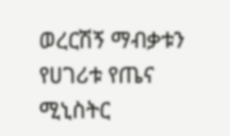ወረርሽኝ ማብቃቱን የሀገሪቱ የጤና ሚኒስትር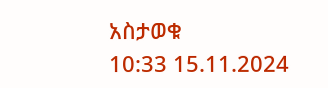አስታወቁ
10:33 15.11.2024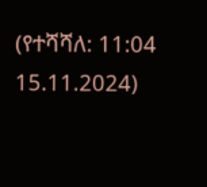(የተሻሻለ: 11:04 15.11.2024)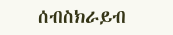ሰብስክራይብ